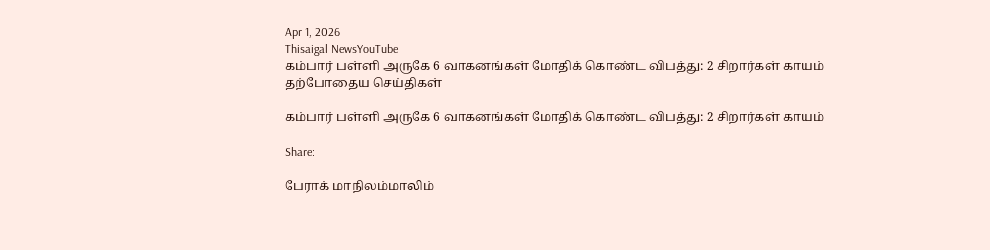Apr 1, 2026
Thisaigal NewsYouTube
கம்பார் பள்ளி அருகே 6 வாகனங்கள் மோதிக் கொண்ட விபத்து: 2 சிறார்கள் காயம்
தற்போதைய செய்திகள்

கம்பார் பள்ளி அருகே 6 வாகனங்கள் மோதிக் கொண்ட விபத்து: 2 சிறார்கள் காயம்

Share:

பேராக் மாநிலம்மாலிம்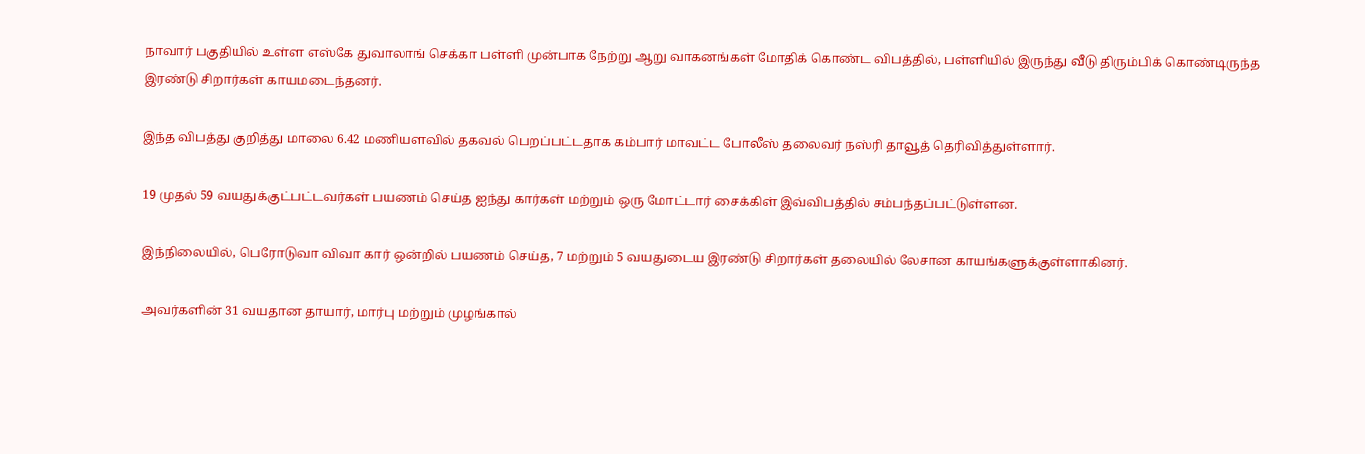நாவார் பகுதியில் உள்ள எஸ்கே துவாலாங் செக்கா பள்ளி முன்பாக நேற்று ஆறு வாகனங்கள் மோதிக் கொண்ட விபத்தில், பள்ளியில் இருந்து வீடு திரும்பிக் கொண்டிருந்த இரண்டு சிறார்கள் காயமடைந்தனர்.

இந்த விபத்து குறித்து மாலை 6.42 மணியளவில் தகவல் பெறப்பட்டதாக கம்பார் மாவட்ட போலீஸ் தலைவர் நஸ்ரி தாவூத் தெரிவித்துள்ளார்.

19 முதல் 59 வயதுக்குட்பட்டவர்கள் பயணம் செய்த ஐந்து கார்கள் மற்றும் ஒரு மோட்டார் சைக்கிள் இவ்விபத்தில் சம்பந்தப்பட்டுள்ளன.

இந்நிலையில், பெரோடுவா விவா கார் ஒன்றில் பயணம் செய்த, 7 மற்றும் 5 வயதுடைய இரண்டு சிறார்கள் தலையில் லேசான காயங்களுக்குள்ளாகினர்.

அவர்களின் 31 வயதான தாயார், மார்பு மற்றும் முழங்கால்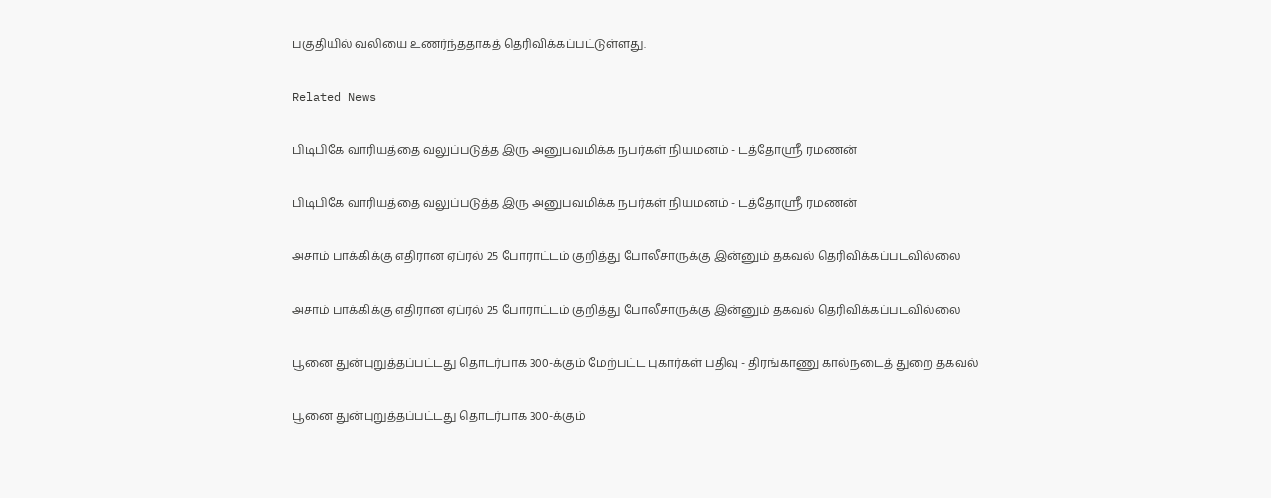பகுதியில் வலியை உணர்ந்ததாகத் தெரிவிக்கப்பட்டுள்ளது.

Related News

பிடிபிகே வாரியத்தை வலுப்படுத்த இரு அனுபவமிக்க நபர்கள் நியமனம் - டத்தோஶ்ரீ ரமணன்

பிடிபிகே வாரியத்தை வலுப்படுத்த இரு அனுபவமிக்க நபர்கள் நியமனம் - டத்தோஶ்ரீ ரமணன்

அசாம் பாக்கிக்கு எதிரான ஏப்ரல் 25 போராட்டம் குறித்து போலீசாருக்கு இன்னும் தகவல் தெரிவிக்கப்படவில்லை

அசாம் பாக்கிக்கு எதிரான ஏப்ரல் 25 போராட்டம் குறித்து போலீசாருக்கு இன்னும் தகவல் தெரிவிக்கப்படவில்லை

பூனை துன்புறுத்தப்பட்டது தொடர்பாக 300-க்கும் மேற்பட்ட புகார்கள் பதிவு - திரங்காணு கால்நடைத் துறை தகவல்

பூனை துன்புறுத்தப்பட்டது தொடர்பாக 300-க்கும்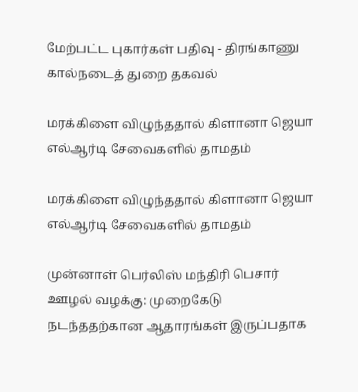மேற்பட்ட புகார்கள் பதிவு - திரங்காணு கால்நடைத் துறை தகவல்

மரக்கிளை விழுந்ததால் கிளானா ஜெயா எல்ஆர்டி சேவைகளில் தாமதம்

மரக்கிளை விழுந்ததால் கிளானா ஜெயா எல்ஆர்டி சேவைகளில் தாமதம்

முன்னாள் பெர்லிஸ் மந்திரி பெசார் ஊழல் வழக்கு: முறைகேடு நடந்ததற்கான ஆதாரங்கள் இருப்பதாக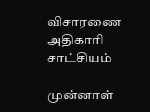விசாரணை அதிகாரி சாட்சியம்

முன்னாள்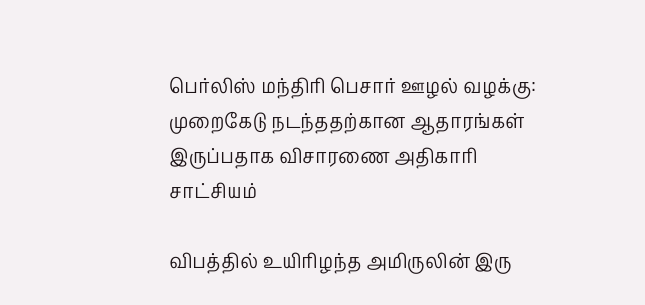பெர்லிஸ் மந்திரி பெசார் ஊழல் வழக்கு: முறைகேடு நடந்ததற்கான ஆதாரங்கள் இருப்பதாக விசாரணை அதிகாரி சாட்சியம்

விபத்தில் உயிரிழந்த அமிருலின் இரு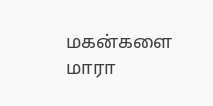மகன்களை மாரா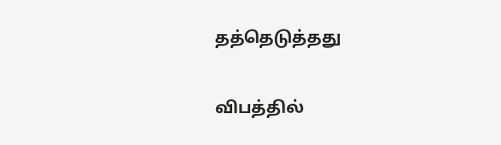தத்தெடுத்தது

விபத்தில்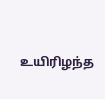உயிரிழந்த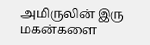அமிருலின் இரு மகன்களை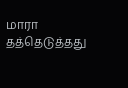மாரா தத்தெடுத்தது